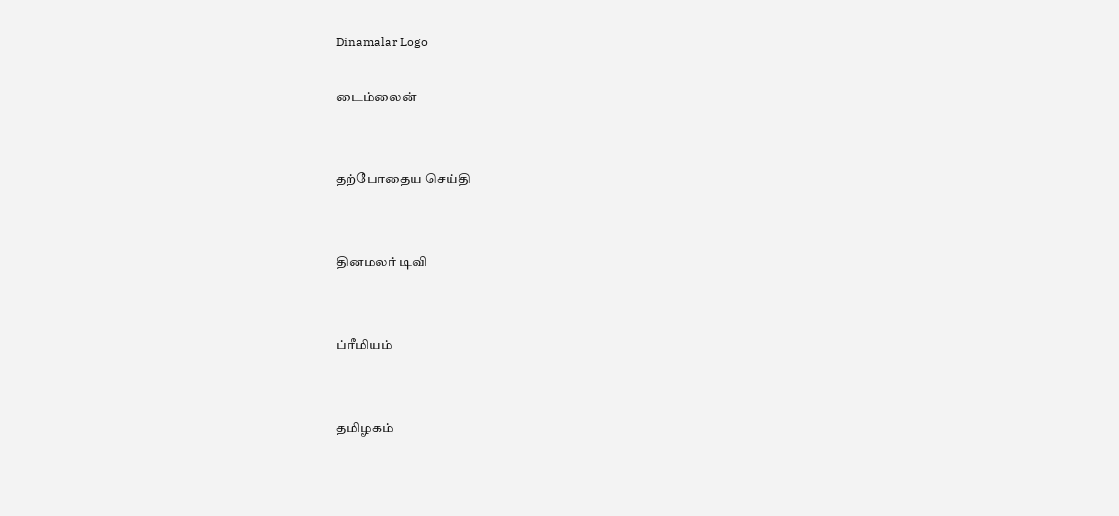Dinamalar Logo

டைம்லைன்


தற்போதைய செய்தி


தினமலர் டிவி


ப்ரீமியம்


தமிழகம்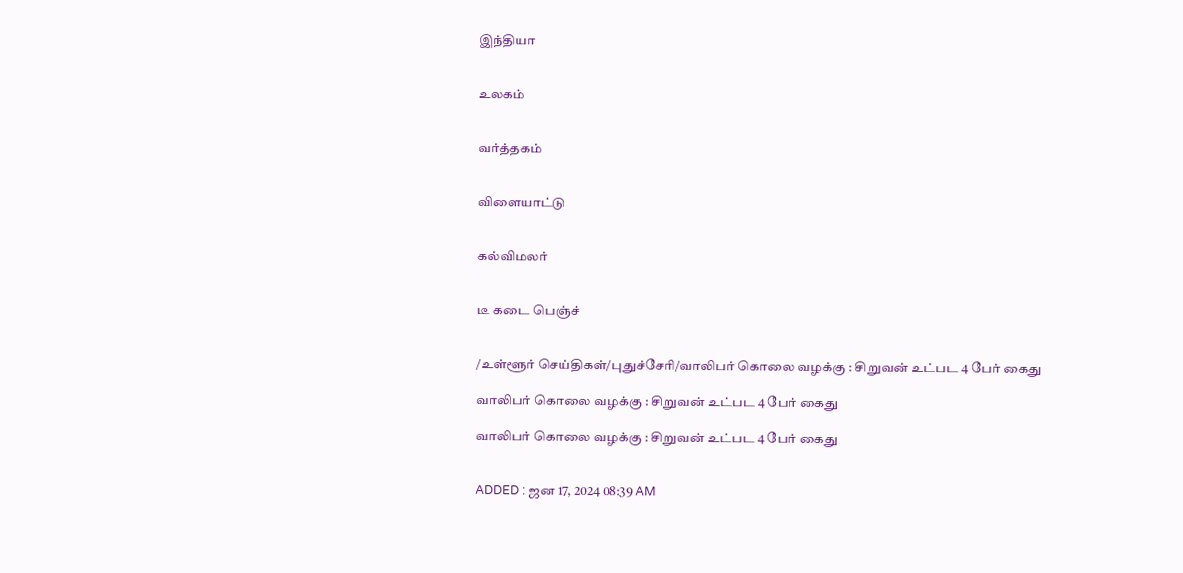இந்தியா


உலகம்


வர்த்தகம்


விளையாட்டு


கல்விமலர்


டீ கடை பெஞ்ச்


/உள்ளூர் செய்திகள்/புதுச்சேரி/வாலிபர் கொலை வழக்கு : சிறுவன் உட்பட 4 பேர் கைது

வாலிபர் கொலை வழக்கு : சிறுவன் உட்பட 4 பேர் கைது

வாலிபர் கொலை வழக்கு : சிறுவன் உட்பட 4 பேர் கைது


ADDED : ஜன 17, 2024 08:39 AM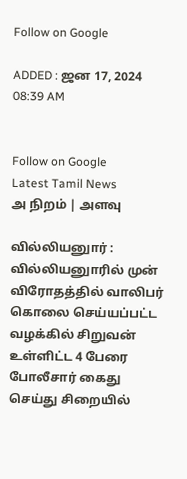Follow on Google

ADDED : ஜன 17, 2024 08:39 AM


Follow on Google
Latest Tamil News
அ நிறம் | அளவு

வில்லியனுார் : வில்லியனுாரில் முன் விரோதத்தில் வாலிபர் கொலை செய்யப்பட்ட வழக்கில் சிறுவன் உள்ளிட்ட 4 பேரை போலீசார் கைது செய்து சிறையில்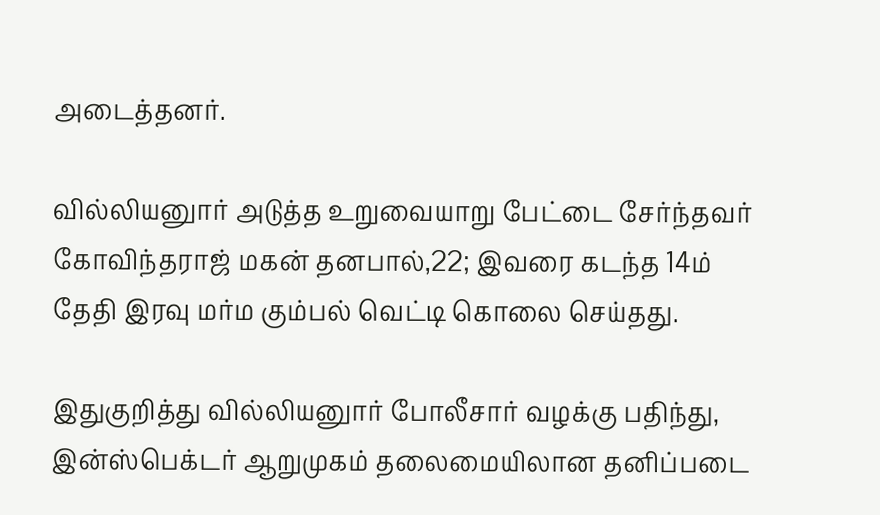அடைத்தனர்.

வில்லியனுார் அடுத்த உறுவையாறு பேட்டை சேர்ந்தவர் கோவிந்தராஜ் மகன் தனபால்,22; இவரை கடந்த 14ம் தேதி இரவு மர்ம கும்பல் வெட்டி கொலை செய்தது.

இதுகுறித்து வில்லியனுார் போலீசார் வழக்கு பதிந்து, இன்ஸ்பெக்டர் ஆறுமுகம் தலைமையிலான தனிப்படை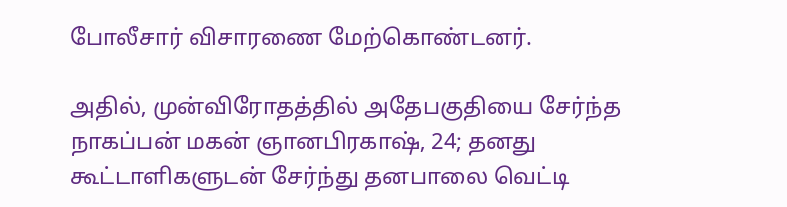போலீசார் விசாரணை மேற்கொண்டனர்.

அதில், முன்விரோதத்தில் அதேபகுதியை சேர்ந்த நாகப்பன் மகன் ஞானபிரகாஷ், 24; தனது கூட்டாளிகளுடன் சேர்ந்து தனபாலை வெட்டி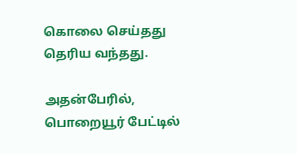கொலை செய்தது தெரிய வந்தது.

அதன்பேரில், பொறையூர் பேட்டில்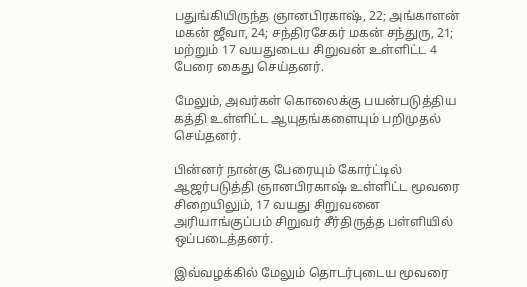பதுங்கியிருந்த ஞானபிரகாஷ், 22; அங்காளன் மகன் ஜீவா, 24; சந்திரசேகர் மகன் சந்துரு, 21; மற்றும் 17 வயதுடைய சிறுவன் உள்ளிட்ட 4 பேரை கைது செய்தனர்.

மேலும், அவர்கள் கொலைக்கு பயன்படுத்திய கத்தி உள்ளிட்ட ஆயுதங்களையும் பறிமுதல் செய்தனர்.

பின்னர் நான்கு பேரையும் கோர்ட்டில் ஆஜர்படுத்தி ஞானபிரகாஷ் உள்ளிட்ட மூவரை சிறையிலும், 17 வயது சிறுவனை அரியாங்குப்பம் சிறுவர் சீர்திருத்த பள்ளியில் ஒப்படைத்தனர்.

இவ்வழக்கில் மேலும் தொடர்புடைய மூவரை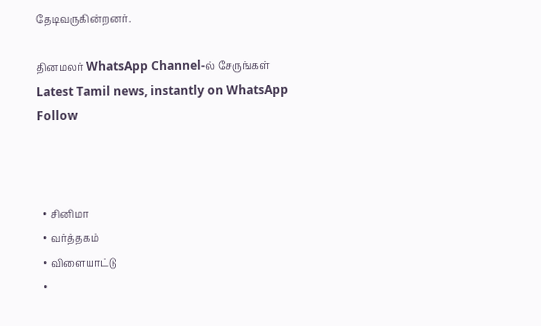தேடிவருகின்றனர்.

தினமலர் WhatsApp Channel-ல் சேருங்கள்
Latest Tamil news, instantly on WhatsApp
Follow



  • சினிமா
  • வர்த்தகம்
  • விளையாட்டு
  •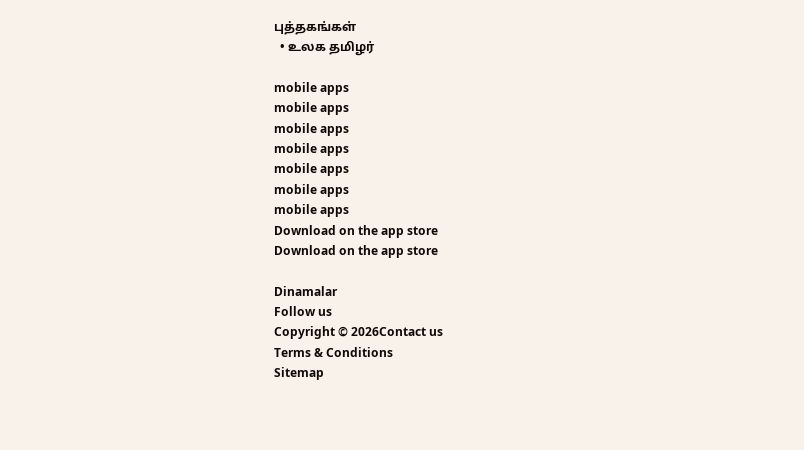புத்தகங்கள்
  • உலக தமிழர்

mobile apps
mobile apps
mobile apps
mobile apps
mobile apps
mobile apps
mobile apps
Download on the app store
Download on the app store

Dinamalar
Follow us
Copyright © 2026Contact us
Terms & Conditions
Sitemap